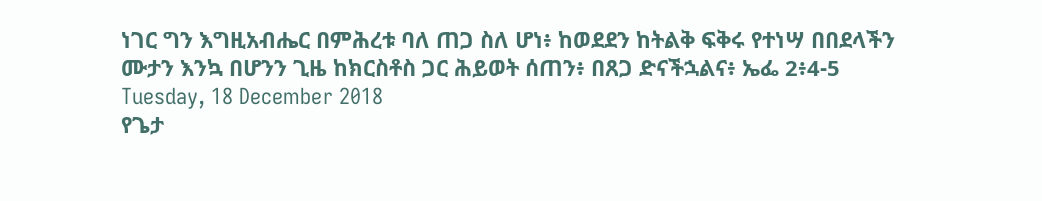ነገር ግን እግዚአብሔር በምሕረቱ ባለ ጠጋ ስለ ሆነ፥ ከወደደን ከትልቅ ፍቅሩ የተነሣ በበደላችን ሙታን እንኳ በሆንን ጊዜ ከክርስቶስ ጋር ሕይወት ሰጠን፥ በጸጋ ድናችኋልና፥ ኤፌ 2፥4-5
Tuesday, 18 December 2018
የጌታ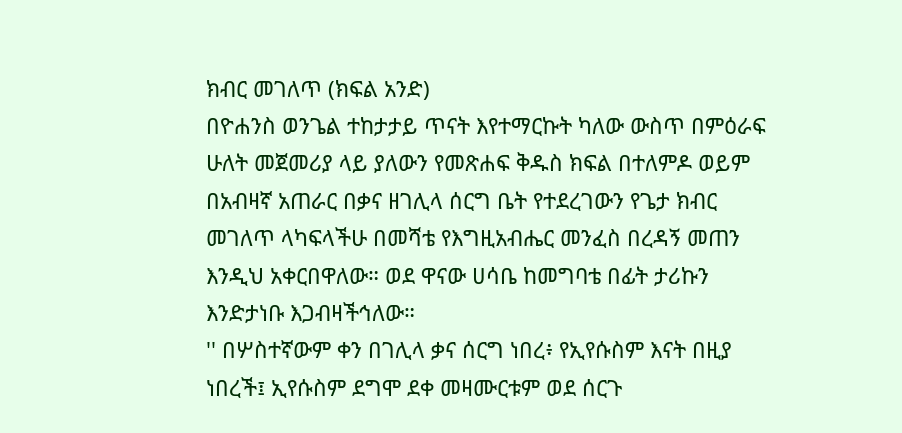ክብር መገለጥ (ክፍል አንድ)
በዮሐንስ ወንጌል ተከታታይ ጥናት እየተማርኩት ካለው ውስጥ በምዕራፍ ሁለት መጀመሪያ ላይ ያለውን የመጽሐፍ ቅዱስ ክፍል በተለምዶ ወይም በአብዛኛ አጠራር በቃና ዘገሊላ ሰርግ ቤት የተደረገውን የጌታ ክብር መገለጥ ላካፍላችሁ በመሻቴ የእግዚአብሔር መንፈስ በረዳኝ መጠን እንዲህ አቀርበዋለው። ወደ ዋናው ሀሳቤ ከመግባቴ በፊት ታሪኩን እንድታነቡ እጋብዛችኅለው።
'' በሦስተኛውም ቀን በገሊላ ቃና ሰርግ ነበረ፥ የኢየሱስም እናት በዚያ ነበረች፤ ኢየሱስም ደግሞ ደቀ መዛሙርቱም ወደ ሰርጉ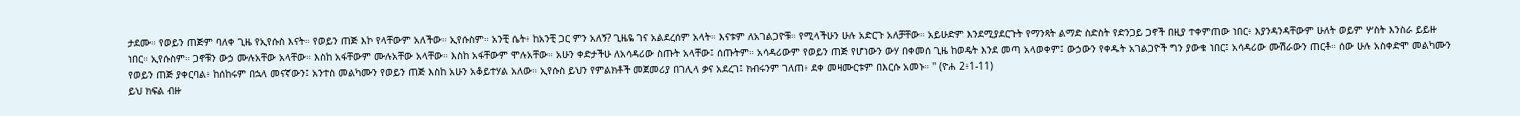ታደሙ። የወይን ጠጅም ባለቀ ጊዜ የኢየሱስ እናት። የወይን ጠጅ እኮ የላቸውም አለችው። ኢየሱስም። አንቺ ሴት፥ ከአንቺ ጋር ምን አለኝ? ጊዜዬ ገና አልደረሰም አላት። እናቱም ለአገልጋዮቹ። የሚላችሁን ሁሉ አድርጉ አለቻቸው። አይሁድም እንደሚያደርጉት የማንጻት ልማድ ስድስት የድንጋይ ጋኖች በዚያ ተቀምጠው ነበር፥ እያንዳንዳቸውም ሁለት ወይም ሦስት እንስራ ይይዙ ነበር። ኢየሱስም። ጋኖቹን ውኃ ሙሉአቸው አላቸው። እስከ አፋቸውም ሙሉአቸው አላቸው። እስከ አፋቸውም ሞሉአቸው። አሁን ቀድታችሁ ለአሳዳሪው ስጡት አላቸው፤ ሰጡትም። አሳዳሪውም የወይን ጠጅ የሆነውን ውሃ በቀመሰ ጊዜ ከወዴት እንደ መጣ አላወቀም፤ ውኃውን የቀዱት አገልጋዮች ግን ያውቁ ነበር፤ አሳዳሪው ሙሽራውን ጠርቶ። ሰው ሁሉ አስቀድሞ መልካሙን የወይን ጠጅ ያቀርባል፥ ከሰከሩም በኋላ መናኛውን፤ አንተስ መልካሙን የወይን ጠጅ እስከ አሁን አቆይተሃል አለው። ኢየሱስ ይህን የምልክቶች መጀመሪያ በገሊላ ቃና አደረገ፤ ክብሩንም ገለጠ፥ ደቀ መዛሙርቱም በእርሱ አመኑ። '' (ዮሐ 2፥1-11)
ይህ ክፍል ብዙ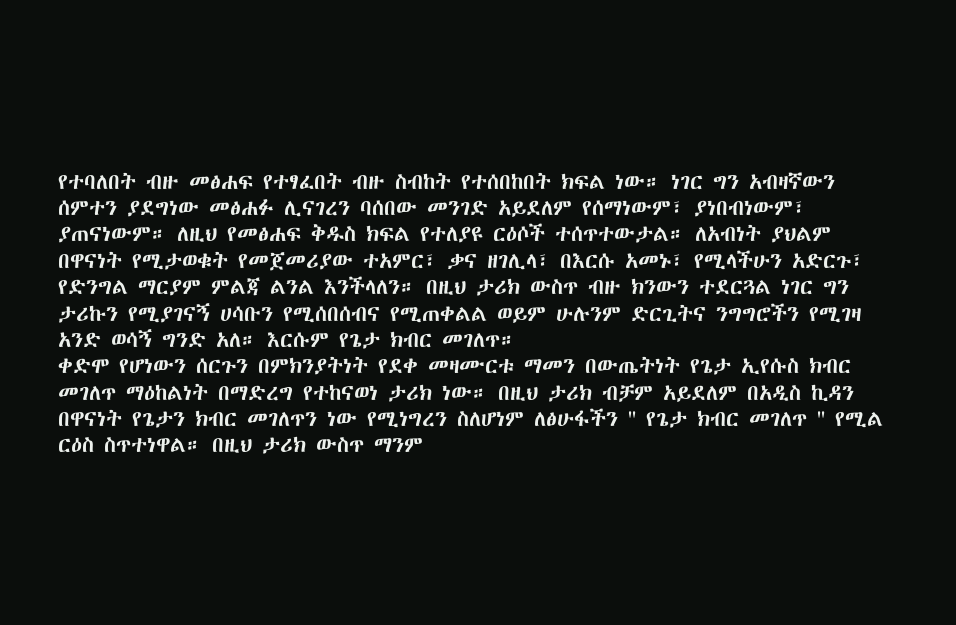የተባለበት ብዙ መፅሐፍ የተፃፈበት ብዙ ስብከት የተሰበከበት ክፍል ነው። ነገር ግን አብዛኛውን ሰምተን ያደግነው መፅሐፉ ሊናገረን ባሰበው መንገድ አይደለም የሰማነውም፣ ያነበብነውም፣ ያጠናነውም። ለዚህ የመፅሐፍ ቅዱስ ክፍል የተለያዩ ርዕሶች ተሰጥተውታል። ለአብነት ያህልም በዋናነት የሚታወቁት የመጀመሪያው ተአምር፣ ቃና ዘገሊላ፣ በእርሱ አመኑ፣ የሚላችሁን አድርጉ፣ የድንግል ማርያም ምልጃ ልንል እንችላለን። በዚህ ታሪክ ውስጥ ብዙ ክንውን ተደርጓል ነገር ግን ታሪኩን የሚያገናኝ ሀሳቡን የሚሰበሰብና የሚጠቀልል ወይም ሁሉንም ድርጊትና ንግግሮችን የሚገዛ አንድ ወሳኝ ግንድ አለ። እርሱም የጌታ ክብር መገለጥ።
ቀድሞ የሆነውን ሰርጉን በምክንያትነት የደቀ መዛሙርቱ ማመን በውጤትነት የጌታ ኢየሱስ ክብር መገለጥ ማዕከልነት በማድረግ የተከናወነ ታሪክ ነው። በዚህ ታሪክ ብቻም አይደለም በአዲስ ኪዳን በዋናነት የጌታን ክብር መገለጥን ነው የሚነግረን ስለሆነም ለፅሁፋችን '' የጌታ ክብር መገለጥ '' የሚል ርዕስ ስጥተነዋል። በዚህ ታሪክ ውስጥ ማንም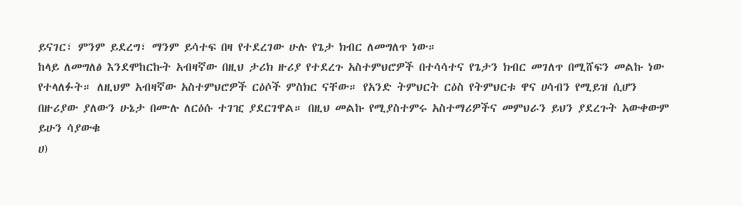ይናገር፣ ምንም ይደረግ፣ ማንም ይሳተፍ በዛ የተደረገው ሁሉ የጌታ ክብር ለመግለጥ ነው።
ከላይ ለመግለፅ እንደሞከርኩት አብዛኛው በዚህ ታሪክ ዙሪያ የተደረጉ አስተምህሮዎች በተሳሳተና የጌታን ክብር መገለጥ በሚሸፍን መልኩ ነው የተላለፉት። ለዚህም አብዛኛው አስተምህሮዎች ርዕሶች ምስክር ናቸው። የአንድ ትምህርት ርዕስ የትምህርቱ ዋና ሀሳብን የሚይዝ ሲሆን በዙሪያው ያለውን ሁኔታ በሙሉ ለርዕሱ ተገዢ ያደርገዋል። በዚህ መልኩ የሚያስተምሩ አስተማሪዎችና መምህራን ይህን ያደረጉት አውቀውም ይሁን ሳያውቁ
ሀ)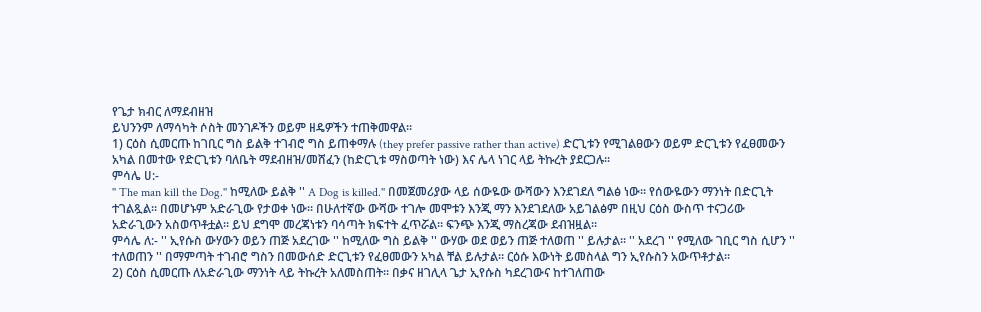የጌታ ክብር ለማደብዘዝ
ይህንንም ለማሳካት ሶስት መንገዶችን ወይም ዘዴዎችን ተጠቅመዋል።
1) ርዕስ ሲመርጡ ከገቢር ግስ ይልቅ ተገብሮ ግስ ይጠቀማሉ (they prefer passive rather than active) ድርጊቱን የሚገልፀውን ወይም ድርጊቱን የፈፀመውን አካል በመተው የድርጊቱን ባለቤት ማደብዘዝ/መሸፈን (ከድርጊቱ ማስወጣት ነው) እና ሌላ ነገር ላይ ትኩረት ያደርጋሉ።
ምሳሌ ሀ:-
'' The man kill the Dog.'' ከሚለው ይልቅ '' A Dog is killed.'' በመጀመሪያው ላይ ሰውዬው ውሻውን እንደገደለ ግልፅ ነው። የሰውዬውን ማንነት በድርጊት ተገልጿል። በመሆኑም አድራጊው የታወቀ ነው። በሁለተኛው ውሻው ተገሎ መሞቱን እንጂ ማን እንደገደለው አይገልፅም በዚህ ርዕስ ውስጥ ተናጋሪው አድራጊውን አስወጥቶቷል። ይህ ደግሞ መረጃነቱን ባሳጣት ክፍተት ፈጥሯል። ፍንጭ እንጂ ማስረጃው ደብዝዟል።
ምሳሌ ለ:- '' ኢየሱስ ውሃውን ወይን ጠጅ አደረገው '' ከሚለው ግስ ይልቅ '' ውሃው ወደ ወይን ጠጅ ተለወጠ '' ይሉታል። '' አደረገ '' የሚለው ገቢር ግስ ሲሆን '' ተለወጠን '' በማምጣት ተገብሮ ግስን በመውሰድ ድርጊቱን የፈፀመውን አካል ቸል ይሉታል። ርዕሱ እውነት ይመስላል ግን ኢየሱስን አውጥቶታል።
2) ርዕስ ሲመርጡ ለአድራጊው ማንነት ላይ ትኩረት አለመስጠት። በቃና ዘገሊላ ጌታ ኢየሱስ ካደረገውና ከተገለጠው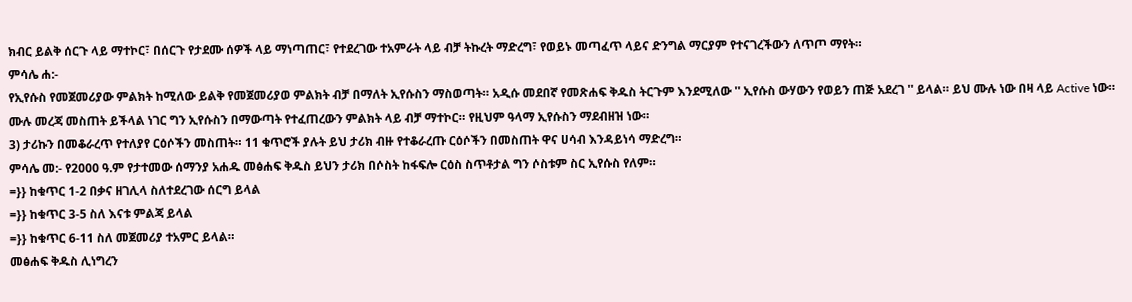ክብር ይልቅ ሰርጉ ላይ ማተኮር፣ በሰርጉ የታደሙ ሰዎች ላይ ማነጣጠር፣ የተደረገው ተአምራት ላይ ብቻ ትኩረት ማድረግ፣ የወይኑ መጣፈጥ ላይና ድንግል ማርያም የተናገረችውን ለጥጦ ማየት።
ምሳሌ ሐ:-
የኢየሱስ የመጀመሪያው ምልክት ከሚለው ይልቅ የመጀመሪያወ ምልክት ብቻ በማለት ኢየሱስን ማስወጣት። አዲሱ መደበኛ የመጽሐፍ ቅዱስ ትርጉም እንደሚለው '' ኢየሱስ ውሃውን የወይን ጠጅ አደረገ '' ይላል። ይህ ሙሉ ነው በዛ ላይ Active ነው። ሙሉ መረጃ መስጠት ይችላል ነገር ግን ኢየሱስን በማውጣት የተፈጠረውን ምልክት ላይ ብቻ ማተኮር። የዚህም ዓላማ ኢየሱስን ማደብዘዝ ነው።
3) ታሪኩን በመቆራረጥ የተለያየ ርዕሶችን መስጠት። 11 ቁጥሮች ያሉት ይህ ታሪክ ብዙ የተቆራረጡ ርዕሶችን በመስጠት ዋና ሀሳብ እንዳይነሳ ማድረግ።
ምሳሌ መ:- የ2000 ዓ.ም የታተመው ሰማንያ አሐዱ መፅሐፍ ቅዱስ ይህን ታሪክ በሶስት ከፋፍሎ ርዕስ ስጥቶታል ግን ሶስቱም ስር ኢየሱስ የለም።
=}} ከቁጥር 1-2 በቃና ዘገሊላ ስለተደረገው ሰርግ ይላል
=}} ከቁጥር 3-5 ስለ እናቱ ምልጃ ይላል
=}} ከቁጥር 6-11 ስለ መጀመሪያ ተአምር ይላል።
መፅሐፍ ቅዱስ ሊነግረን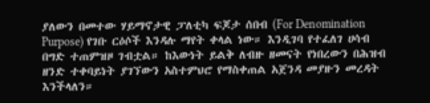ያለውን በመተው ሃይማኖታዊ ፓለቲካ ፍጆታ ሰበብ (For Denomination Purpose) የገቡ ርዕሶች እንዳሉ ማየት ቀላል ነው። እንዲገባ የተፈለገ ሀሳብ በግድ ተጠምዝዞ ገብቷል። ከእውነት ይልቅ ለብዙ ዘመናት የነበረውን በሕዝብ ዘንድ ተቀባይነት ያገኘውን አስተምህሮ የማስቀጠል አጀንዳ መያዙን መረዳት እንችላለን።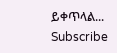ይቀጥላል...
Subscribe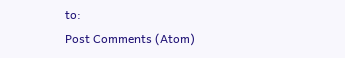to:
Post Comments (Atom)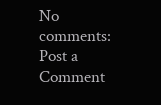No comments:
Post a Comment